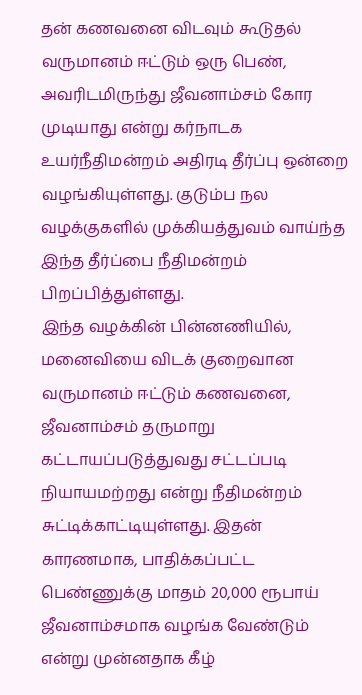தன் கணவனை விடவும் கூடுதல் வருமானம் ஈட்டும் ஒரு பெண், அவரிடமிருந்து ஜீவனாம்சம் கோர முடியாது என்று கர்நாடக உயர்நீதிமன்றம் அதிரடி தீர்ப்பு ஒன்றை வழங்கியுள்ளது. குடும்ப நல வழக்குகளில் முக்கியத்துவம் வாய்ந்த இந்த தீர்ப்பை நீதிமன்றம் பிறப்பித்துள்ளது.
இந்த வழக்கின் பின்னணியில், மனைவியை விடக் குறைவான வருமானம் ஈட்டும் கணவனை, ஜீவனாம்சம் தருமாறு கட்டாயப்படுத்துவது சட்டப்படி நியாயமற்றது என்று நீதிமன்றம் சுட்டிக்காட்டியுள்ளது. இதன் காரணமாக, பாதிக்கப்பட்ட பெண்ணுக்கு மாதம் 20,000 ரூபாய் ஜீவனாம்சமாக வழங்க வேண்டும் என்று முன்னதாக கீழ்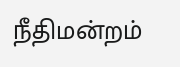நீதிமன்றம்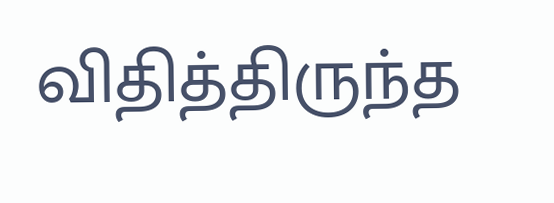விதித்திருந்த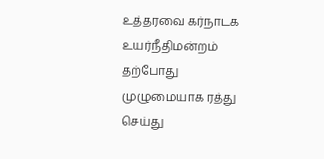உத்தரவை கர்நாடக உயர்நீதிமன்றம் தற்போது முழுமையாக ரத்து செய்து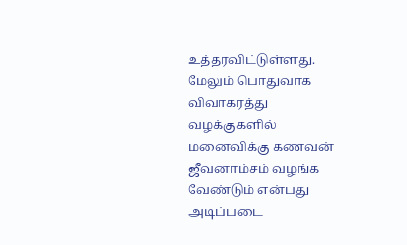உத்தரவிட்டுள்ளது.
மேலும் பொதுவாக விவாகரத்து வழக்குகளில் மனைவிக்கு கணவன் ஜீவனாம்சம் வழங்க வேண்டும் என்பது அடிப்படை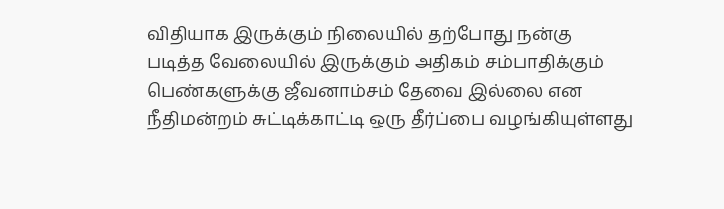விதியாக இருக்கும் நிலையில் தற்போது நன்கு படித்த வேலையில் இருக்கும் அதிகம் சம்பாதிக்கும் பெண்களுக்கு ஜீவனாம்சம் தேவை இல்லை என நீதிமன்றம் சுட்டிக்காட்டி ஒரு தீர்ப்பை வழங்கியுள்ளது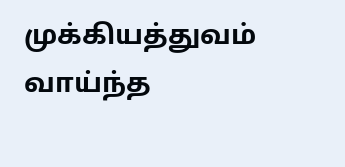முக்கியத்துவம் வாய்ந்த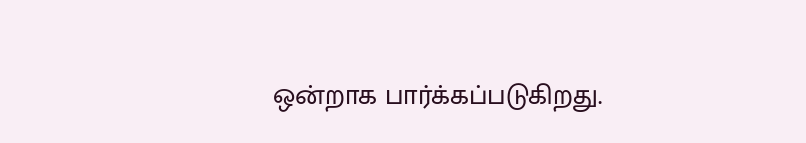ஒன்றாக பார்க்கப்படுகிறது.